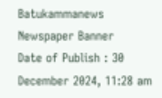Batukammanews
Newspaper Banner
Date of Publish : 30 December 2024, 11:28 am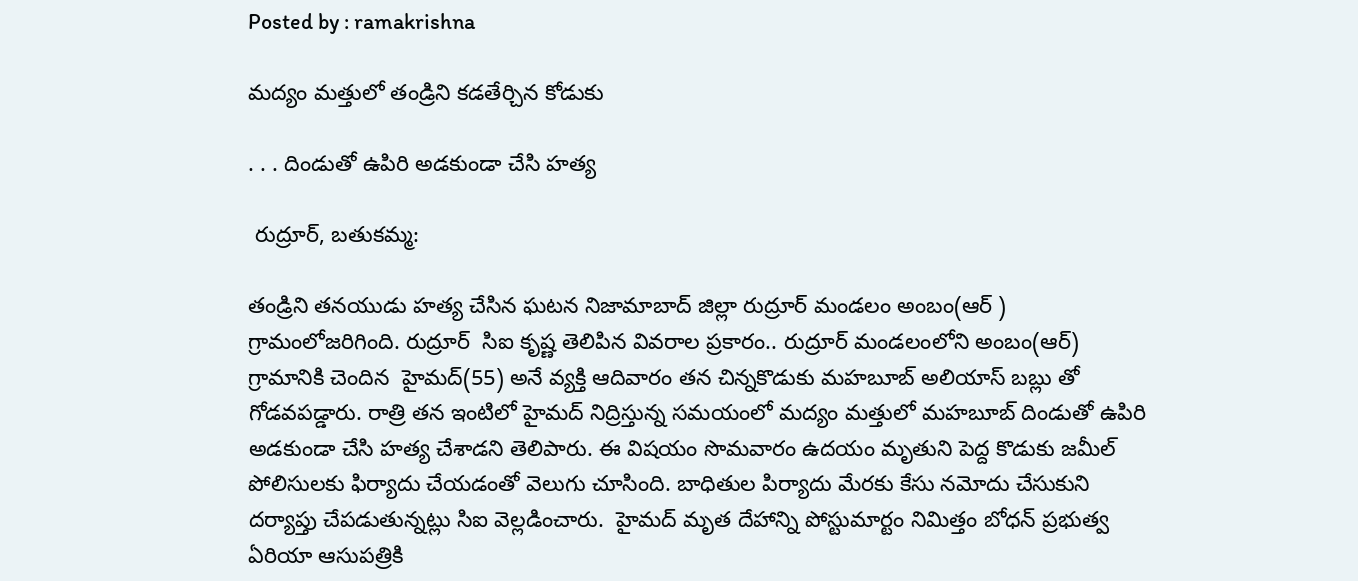Posted by : ramakrishna

మద్యం మత్తులో తండ్రిని కడతేర్చిన కోడుకు

. . . దిండుతో ఉపిరి అడకుండా చేసి హత్య

 రుద్రూర్, బతుకమ్మ:

తండ్రిని తనయుడు హత్య చేసిన ఘటన నిజామాబాద్ జిల్లా రుద్రూర్ మండలం అంబం(ఆర్ ) గ్రామంలోజరిగింది. రుద్రూర్  సిఐ కృష్ణ తెలిపిన వివరాల ప్రకారం.. రుద్రూర్ మండలంలోని అంబం(ఆర్) గ్రామానికి చెందిన  హైమద్(55) అనే వ్యక్తి ఆదివారం తన చిన్నకొడుకు మహబూబ్ అలియాస్ బబ్లు తో గోడవపడ్డారు. రాత్రి తన ఇంటిలో హైమద్ నిద్రిస్తున్న సమయంలో మద్యం మత్తులో మహబూబ్ దిండుతో ఉపిరి అడకుండా చేసి హత్య చేశాడని తెలిపారు. ఈ విషయం సొమవారం ఉదయం మృతుని పెద్ద కొడుకు జమీల్ పోలిసులకు ఫిర్యాదు చేయడంతో వెలుగు చూసింది. బాధితుల పిర్యాదు మేరకు కేసు నమోదు చేసుకుని దర్యాప్తు చేపడుతున్నట్లు సిఐ వెల్లడించారు.  హైమద్ మృత దేహాన్ని పోస్టుమార్టం నిమిత్తం బోధన్ ప్రభుత్వ ఏరియా ఆసుపత్రికి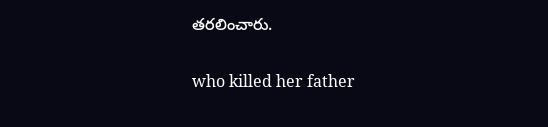తరలించారు.

who killed her father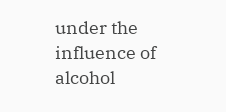under the influence of alcohol